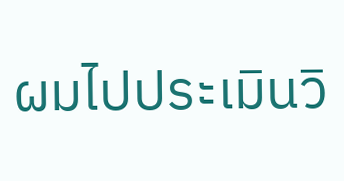ผมไปประเมินวิ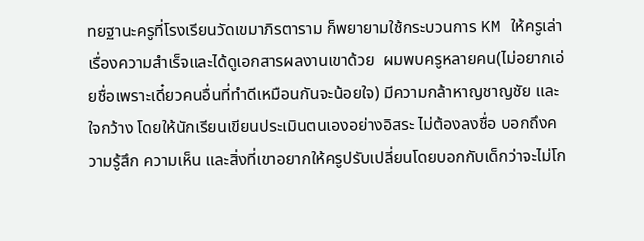ทยฐานะครูที่โรงเรียนวัดเขมาภิรตาราม ก็พยายามใช้กระบวนการ KM ให้ครูเล่าเรื่องความสำเร็จและได้ดูเอกสารผลงานเขาด้วย  ผมพบครูหลายคน(ไม่อยากเอ่ยชื่อเพราะเดี๋ยวคนอื่นที่ทำดีเหมือนกันจะน้อยใจ) มีความกล้าหาญชาญชัย และใจกว้าง โดยให้นักเรียนเขียนประเมินตนเองอย่างอิสระ ไม่ต้องลงชื่อ บอกถึงความรู้สึก ความเห็น และสิ่งที่เขาอยากให้ครูปรับเปลี่ยนโดยบอกกับเด็กว่าจะไม่โก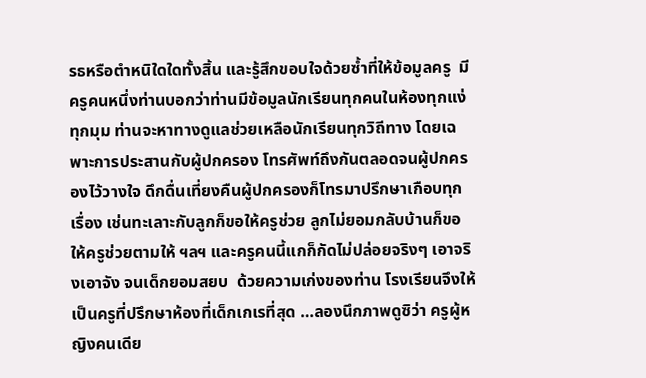รธหรือตำหนิใดใดทั้งสิ้น และรู้สึกขอบใจด้วยซ้ำที่ให้ข้อมูลครู  มีครูคนหนึ่งท่านบอกว่าท่านมีข้อมูลนักเรียนทุกคนในห้องทุกแง่ทุกมุม ท่านจะหาทางดูแลช่วยเหลือนักเรียนทุกวิถีทาง โดยเฉพาะการประสานกับผู้ปกครอง โทรศัพท์ถึงกันตลอดจนผู้ปกครองไว้วางใจ ดึกดื่นเที่ยงคืนผู้ปกครองก็โทรมาปรึกษาเกือบทุกเรื่อง เช่นทะเลาะกับลูกก็ขอให้ครูช่วย ลูกไม่ยอมกลับบ้านก็ขอให้ครูช่วยตามให้ ฯลฯ และครูคนนี้แกก็กัดไม่ปล่อยจริงๆ เอาจริงเอาจัง จนเด็กยอมสยบ  ด้วยความเก่งของท่าน โรงเรียนจึงให้เป็นครูที่ปรึกษาห้องที่เด็กเกเรที่สุด …ลองนึกภาพดูซิว่า ครูผู้หญิงคนเดีย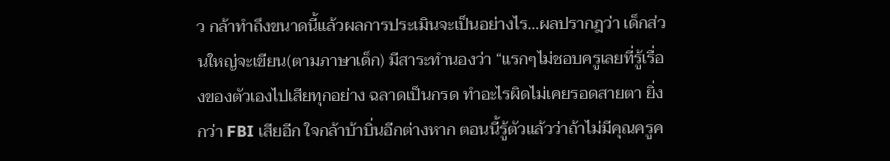ว กล้าทำถึงขนาดนี้แล้วผลการประเมินจะเป็นอย่างไร…ผลปรากฎว่า เด็กส่วนใหญ่จะเขียน(ตามภาษาเด็ก) มีสาระทำนองว่า “แรกๆไม่ชอบครูเลยที่รู้เรื่องของตัวเองไปเสียทุกอย่าง ฉลาดเป็นกรด ทำอะไรผิดไม่เคยรอดสายตา ยิ่งกว่า FBI เสียอีก ใจกล้าบ้าบิ่นอีกต่างหาก ตอนนี้รู้ตัวแล้วว่าถ้าไม่มีคุณครูค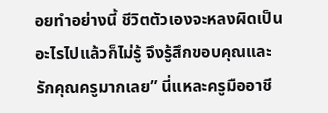อยทำอย่างนี้ ชีวิตตัวเองจะหลงผิดเป็นอะไรไปแล้วก็ไม่รู้ จึงรู้สึกขอบคุณและรักคุณครูมากเลย” นี่แหละครูมืออาชี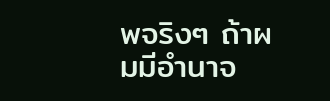พจริงๆ ถ้าผมมีอำนาจ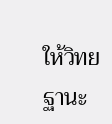ให้วิทยฐานะ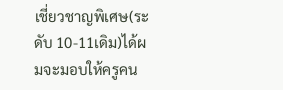เชี่ยวชาญพิเศษ(ระดับ 10-11เดิม)ได้ผมจะมอบให้ครูคน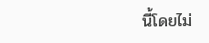นี้โดยไม่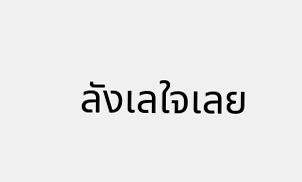ลังเลใจเลย